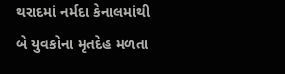થરાદમાં નર્મદા કેનાલમાંથી બે યુવકોના મૃતદેહ મળતા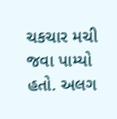ચકચાર મચી જવા પામ્યો હતો. અલગ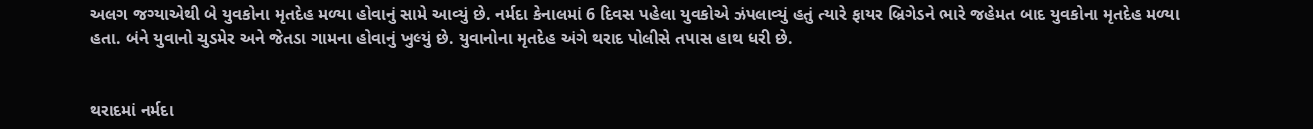અલગ જગ્યાએથી બે યુવકોના મૃતદેહ મળ્યા હોવાનું સામે આવ્યું છે. નર્મદા કેનાલમાં 6 દિવસ પહેલા યુવકોએ ઝંપલાવ્યું હતું ત્યારે ફાયર બ્રિગેડને ભારે જહેમત બાદ યુવકોના મૃતદેહ મળ્યા હતા. બંને યુવાનો ચુડમેર અને જેતડા ગામના હોવાનું ખુલ્યું છે. યુવાનોના મૃતદેહ અંગે થરાદ પોલીસે તપાસ હાથ ધરી છે.


થરાદમાં નર્મદા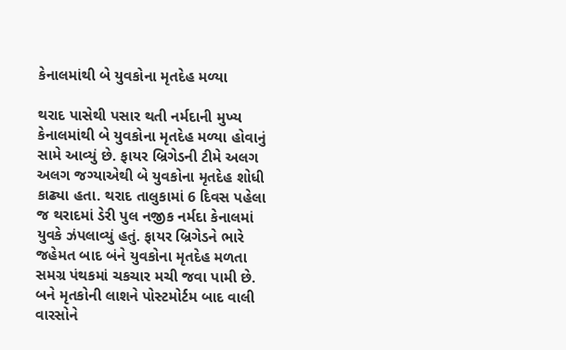કેનાલમાંથી બે યુવકોના મૃતદેહ મળ્યા

થરાદ પાસેથી પસાર થતી નર્મદાની મુખ્ય કેનાલમાંથી બે યુવકોના મૃતદેહ મળ્યા હોવાનું સામે આવ્યું છે. ફાયર બ્રિગેડની ટીમે અલગ અલગ જગ્યાએથી બે યુવકોના મૃતદેહ શોધી કાઢ્યા હતા. થરાદ તાલુકામાં 6 દિવસ પહેલા જ થરાદમાં ડેરી પુલ નજીક નર્મદા કેનાલમાં યુવકે ઝંપલાવ્યું હતું. ફાયર બ્રિગેડને ભારે જહેમત બાદ બંને યુવકોના મૃતદેહ મળતા સમગ્ર પંથકમાં ચકચાર મચી જવા પામી છે. બને મૃતકોની લાશને પોસ્ટમોર્ટમ બાદ વાલી વારસોને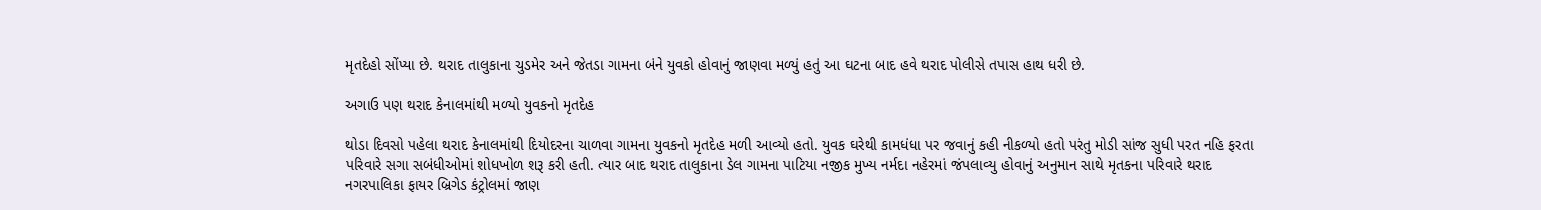મૃતદેહો સોંપ્યા છે. થરાદ તાલુકાના ચુડમેર અને જેતડા ગામના બંને યુવકો હોવાનું જાણવા મળ્યું હતું આ ઘટના બાદ હવે થરાદ પોલીસે તપાસ હાથ ધરી છે.

અગાઉ પણ થરાદ કેનાલમાંથી મળ્યો યુવકનો મૃતદેહ

થોડા દિવસો પહેલા થરાદ કેનાલમાંથી દિયોદરના ચાળવા ગામના યુવકનો મૃતદેહ મળી આવ્યો હતો. યુવક ઘરેથી કામધંધા પર જવાનું કહી નીકળ્યો હતો પરંતુ મોડી સાંજ સુધી પરત નહિ ફરતા પરિવારે સગા સબંધીઓમાં શોધખોળ શરૂ કરી હતી. ત્યાર બાદ થરાદ તાલુકાના ડેલ ગામના પાટિયા નજીક મુખ્ય નર્મદા નહેરમાં જંપલાવ્યુ હોવાનું અનુમાન સાથે મૃતકના પરિવારે થરાદ નગરપાલિકા ફાયર બ્રિગેડ કંટ્રોલમાં જાણ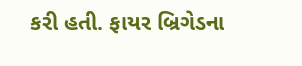કરી હતી. ફાયર બ્રિગેડના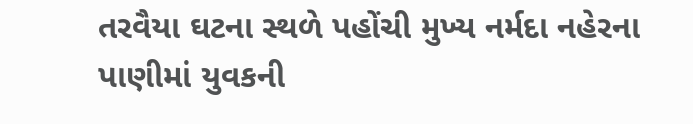તરવૈયા ઘટના સ્થળે પહોંચી મુખ્ય નર્મદા નહેરના પાણીમાં યુવકની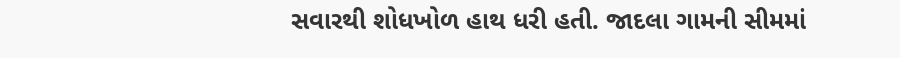સવારથી શોધખોળ હાથ ધરી હતી. જાદલા ગામની સીમમાં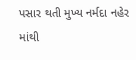પસાર થતી મુખ્ય નર્મદા નહેર માંથી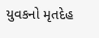યુવકનો મૃતદેહ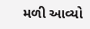મળી આવ્યો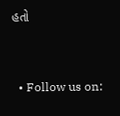હતો


  • Follow us on: